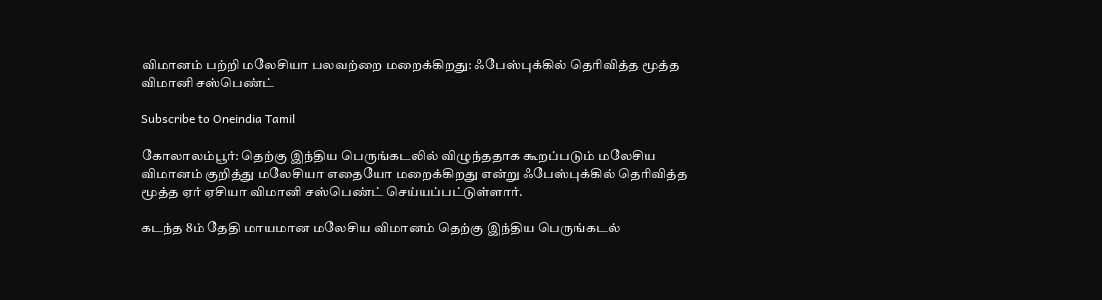விமானம் பற்றி மலேசியா பலவற்றை மறைக்கிறது: ஃபேஸ்புக்கில் தெரிவித்த மூத்த விமானி சஸ்பெண்ட்

Subscribe to Oneindia Tamil

கோலாலம்பூர்: தெற்கு இந்திய பெருங்கடலில் விழுந்ததாக கூறப்படும் மலேசிய விமானம் குறித்து மலேசியா எதையோ மறைக்கிறது என்று ஃபேஸ்புக்கில் தெரிவித்த மூத்த ஏர் ஏசியா விமானி சஸ்பெண்ட் செய்யப்பட்டுள்ளார்.

கடந்த 8ம் தேதி மாயமான மலேசிய விமானம் தெற்கு இந்திய பெருங்கடல்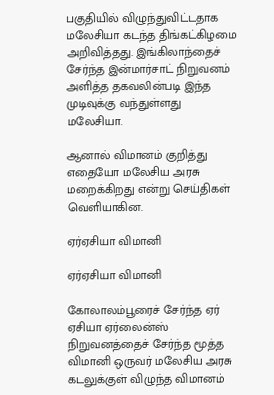பகுதியில் விழுந்துவிட்டதாக மலேசியா கடந்த திங்கட்கிழமை அறிவித்தது. இங்கிலாந்தைச் சேர்ந்த இன்மார்சாட் நிறுவனம் அளித்த தகவலின்படி இந்த முடிவுக்கு வந்துள்ளது மலேசியா.

ஆனால் விமானம் குறித்து எதையோ மலேசிய அரசு மறைக்கிறது என்று செய்திகள் வெளியாகின.

ஏர்ஏசியா விமானி

ஏர்ஏசியா விமானி

கோலாலம்பூரைச் சேர்ந்த ஏர் ஏசியா ஏர்லைன்ஸ் நிறுவனத்தைச் சேர்ந்த மூத்த விமானி ஒருவர் மலேசிய அரசு கடலுக்குள் விழுந்த விமானம்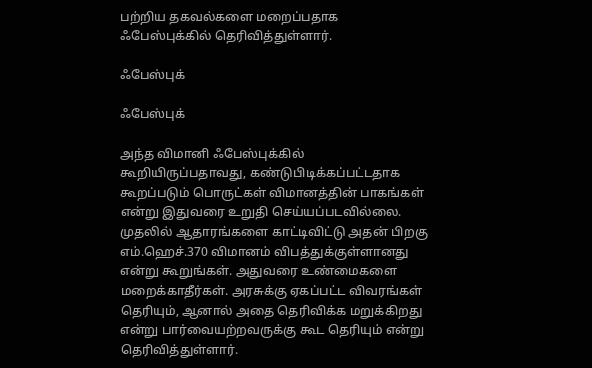பற்றிய தகவல்களை மறைப்பதாக ஃபேஸ்புக்கில் தெரிவித்துள்ளார்.

ஃபேஸ்புக்

ஃபேஸ்புக்

அந்த விமானி ஃபேஸ்புக்கில் கூறியிருப்பதாவது, கண்டுபிடிக்கப்பட்டதாக கூறப்படும் பொருட்கள் விமானத்தின் பாகங்கள் என்று இதுவரை உறுதி செய்யப்படவில்லை. முதலில் ஆதாரங்களை காட்டிவிட்டு அதன் பிறகு எம்.ஹெச்.370 விமானம் விபத்துக்குள்ளானது என்று கூறுங்கள். அதுவரை உண்மைகளை மறைக்காதீர்கள். அரசுக்கு ஏகப்பட்ட விவரங்கள் தெரியும், ஆனால் அதை தெரிவிக்க மறுக்கிறது என்று பார்வையற்றவருக்கு கூட தெரியும் என்று தெரிவித்துள்ளார்.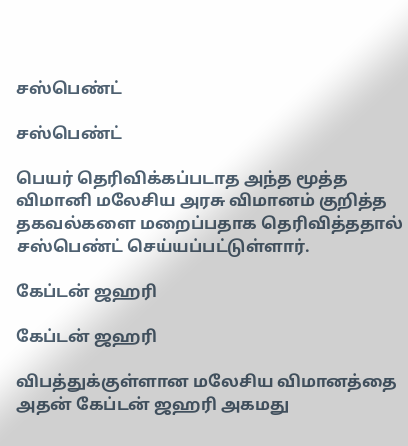சஸ்பெண்ட்

சஸ்பெண்ட்

பெயர் தெரிவிக்கப்படாத அந்த மூத்த விமானி மலேசிய அரசு விமானம் குறித்த தகவல்களை மறைப்பதாக தெரிவித்ததால் சஸ்பெண்ட் செய்யப்பட்டுள்ளார்.

கேப்டன் ஜஹரி

கேப்டன் ஜஹரி

விபத்துக்குள்ளான மலேசிய விமானத்தை அதன் கேப்டன் ஜஹரி அகமது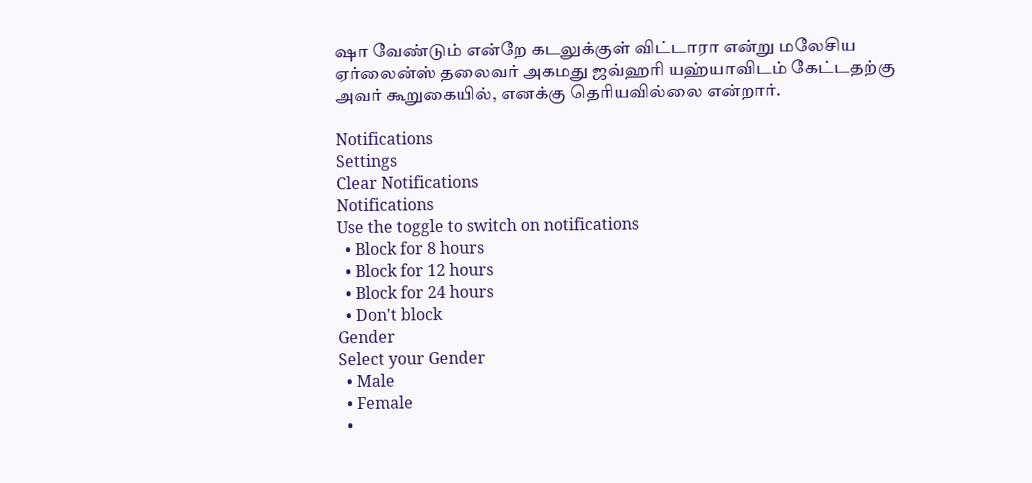ஷா வேண்டும் என்றே கடலுக்குள் விட்டாரா என்று மலேசிய ஏர்லைன்ஸ் தலைவர் அகமது ஜவ்ஹரி யஹ்யாவிடம் கேட்டதற்கு அவர் கூறுகையில், எனக்கு தெரியவில்லை என்றார்.

Notifications
Settings
Clear Notifications
Notifications
Use the toggle to switch on notifications
  • Block for 8 hours
  • Block for 12 hours
  • Block for 24 hours
  • Don't block
Gender
Select your Gender
  • Male
  • Female
  •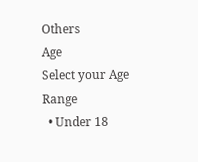Others
Age
Select your Age Range
  • Under 18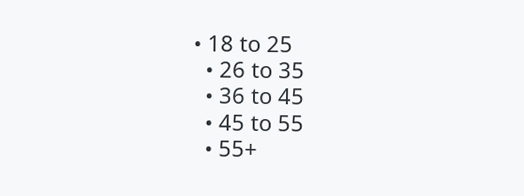• 18 to 25
  • 26 to 35
  • 36 to 45
  • 45 to 55
  • 55+